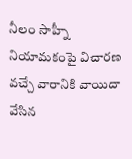నీలం సాహ్నీ నియామకంపై విచారణ వచ్చే వారానికి వాయిదా వేసిన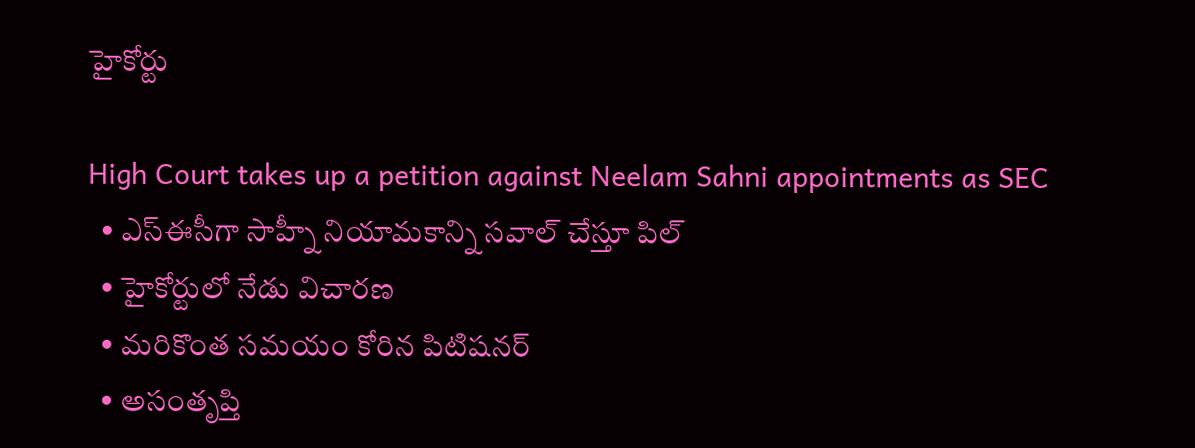హైకోర్టు

High Court takes up a petition against Neelam Sahni appointments as SEC
  • ఎస్ఈసీగా సాహ్నీ నియామకాన్ని సవాల్ చేస్తూ పిల్
  • హైకోర్టులో నేడు విచారణ
  • మరికొంత సమయం కోరిన పిటిషనర్
  • అసంతృప్తి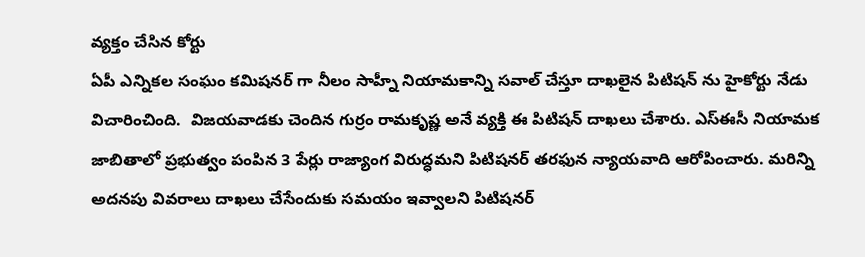వ్యక్తం చేసిన కోర్టు
ఏపీ ఎన్నికల సంఘం కమిషనర్ గా నీలం సాహ్నీ నియామకాన్ని సవాల్ చేస్తూ దాఖలైన పిటిషన్ ను హైకోర్టు నేడు విచారించింది.  విజయవాడకు చెందిన గుర్రం రామకృష్ణ అనే వ్యక్తి ఈ పిటిషన్ దాఖలు చేశారు. ఎస్ఈసీ నియామక జాబితాలో ప్రభుత్వం పంపిన 3 పేర్లు రాజ్యాంగ విరుద్ధమని పిటిషనర్ తరఫున న్యాయవాది ఆరోపించారు. మరిన్ని అదనపు వివరాలు దాఖలు చేసేందుకు సమయం ఇవ్వాలని పిటిషనర్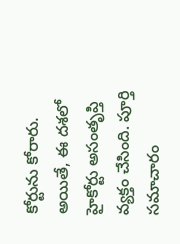కోర్టును కోరారు. అయితే, ఈ దశలో హైకోర్టు అసంతృప్తి వ్యక్తం చేసింది. పూర్తి సమాచారం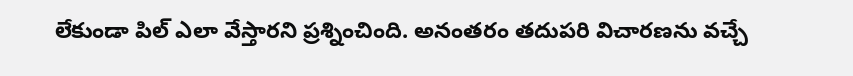లేకుండా పిల్ ఎలా వేస్తారని ప్రశ్నించింది. అనంతరం తదుపరి విచారణను వచ్చే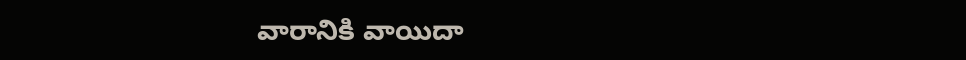వారానికి వాయిదా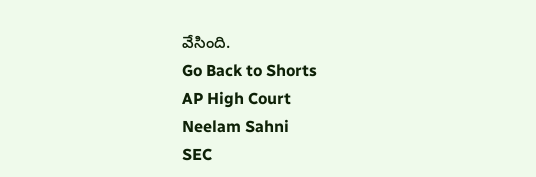వేసింది.
Go Back to Shorts
AP High Court
Neelam Sahni
SEC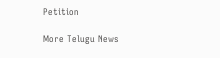Petition

More Telugu News